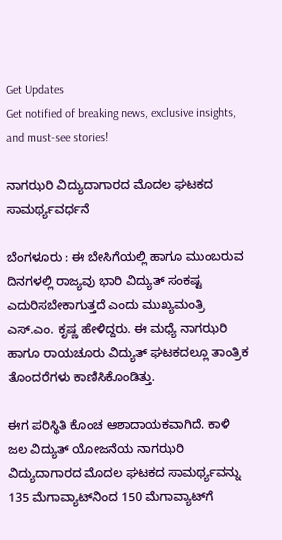Get Updates
Get notified of breaking news, exclusive insights, and must-see stories!

ನಾಗಝರಿ ವಿದ್ಯುದಾಗಾರದ ಮೊದಲ ಘಟಕದ ಸಾಮರ್ಥ್ಯವರ್ಧನೆ

ಬೆಂಗಳೂರು : ಈ ಬೇಸಿಗೆಯಲ್ಲಿ ಹಾಗೂ ಮುಂಬರುವ ದಿನಗಳಲ್ಲಿ ರಾಜ್ಯವು ಭಾರಿ ವಿದ್ಯುತ್‌ ಸಂಕಷ್ಟ ಎದುರಿಸಬೇಕಾಗುತ್ತದೆ ಎಂದು ಮುಖ್ಯಮಂತ್ರಿ ಎಸ್‌.ಎಂ. ಕೃಷ್ಣ ಹೇಳಿದ್ದರು. ಈ ಮಧ್ಯೆ ನಾಗಝರಿ ಹಾಗೂ ರಾಯಚೂರು ವಿದ್ಯುತ್‌ ಘಟಕದಲ್ಲೂ ತಾಂತ್ರಿಕ ತೊಂದರೆಗಳು ಕಾಣಿಸಿಕೊಂಡಿತ್ತು.

ಈಗ ಪರಿಸ್ಥಿತಿ ಕೊಂಚ ಆಶಾದಾಯಕವಾಗಿದೆ. ಕಾಳಿ ಜಲ ವಿದ್ಯುತ್‌ ಯೋಜನೆಯ ನಾಗಝರಿ ವಿದ್ಯುದಾಗಾರದ ಮೊದಲ ಘಟಕದ ಸಾಮರ್ಥ್ಯವನ್ನು 135 ಮೆಗಾವ್ಯಾಟ್‌ನಿಂದ 150 ಮೆಗಾವ್ಯಾಟ್‌ಗೆ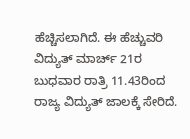ಹೆಚ್ಚಿಸಲಾಗಿದೆ. ಈ ಹೆಚ್ಚುವರಿ ವಿದ್ಯುತ್‌ ಮಾರ್ಚ್‌ 21ರ ಬುಧವಾರ ರಾತ್ರಿ 11.43ರಿಂದ ರಾಜ್ಯ ವಿದ್ಯುತ್‌ ಜಾಲಕ್ಕೆ ಸೇರಿದೆ.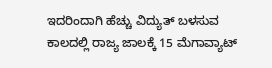ಇದರಿಂದಾಗಿ ಹೆಚ್ಚು ವಿದ್ಯುತ್‌ ಬಳಸುವ ಕಾಲದಲ್ಲಿ ರಾಜ್ಯ ಜಾಲಕ್ಕೆ 15 ಮೆಗಾವ್ಯಾಟ್‌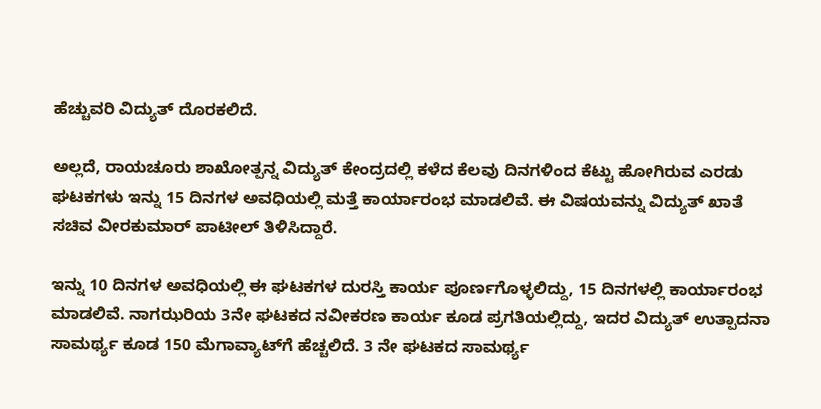ಹೆಚ್ಚುವರಿ ವಿದ್ಯುತ್‌ ದೊರಕಲಿದೆ.

ಅಲ್ಲದೆ, ರಾಯಚೂರು ಶಾಖೋತ್ಪನ್ನ ವಿದ್ಯುತ್‌ ಕೇಂದ್ರದಲ್ಲಿ ಕಳೆದ ಕೆಲವು ದಿನಗಳಿಂದ ಕೆಟ್ಟು ಹೋಗಿರುವ ಎರಡು ಘಟಕಗಳು ಇನ್ನು 15 ದಿನಗಳ ಅವಧಿಯಲ್ಲಿ ಮತ್ತೆ ಕಾರ್ಯಾರಂಭ ಮಾಡಲಿವೆ. ಈ ವಿಷಯವನ್ನು ವಿದ್ಯುತ್‌ ಖಾತೆ ಸಚಿವ ವೀರಕುಮಾರ್‌ ಪಾಟೀಲ್‌ ತಿಳಿಸಿದ್ದಾರೆ.

ಇನ್ನು 10 ದಿನಗಳ ಅವಧಿಯಲ್ಲಿ ಈ ಘಟಕಗಳ ದುರಸ್ತಿ ಕಾರ್ಯ ಪೂರ್ಣಗೊಳ್ಳಲಿದ್ದು, 15 ದಿನಗಳಲ್ಲಿ ಕಾರ್ಯಾರಂಭ ಮಾಡಲಿವೆ. ನಾಗಝರಿಯ 3ನೇ ಘಟಕದ ನವೀಕರಣ ಕಾರ್ಯ ಕೂಡ ಪ್ರಗತಿಯಲ್ಲಿದ್ದು, ಇದರ ವಿದ್ಯುತ್‌ ಉತ್ಪಾದನಾ ಸಾಮರ್ಥ್ಯ ಕೂಡ 150 ಮೆಗಾವ್ಯಾಟ್‌ಗೆ ಹೆಚ್ಚಲಿದೆ. 3 ನೇ ಘಟಕದ ಸಾಮರ್ಥ್ಯ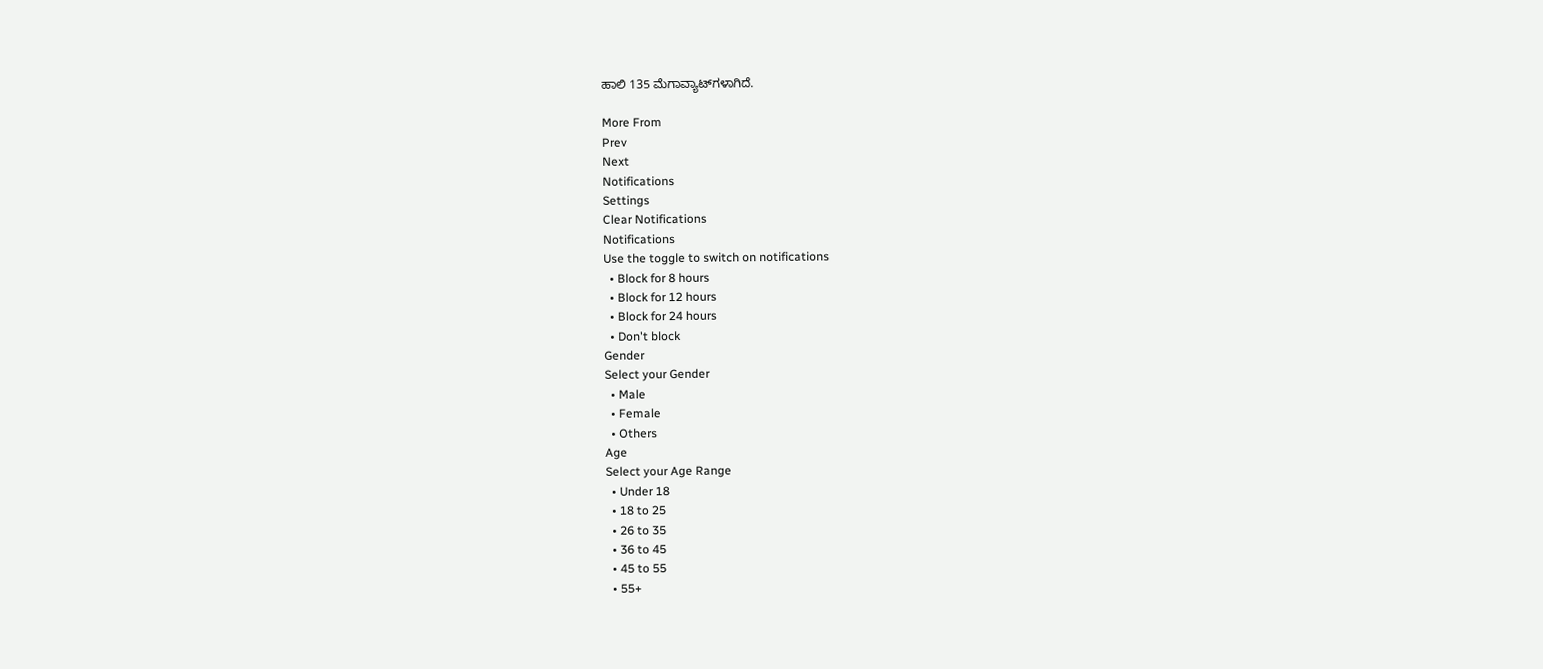ಹಾಲಿ 135 ಮೆಗಾವ್ಯಾಟ್‌ಗಳಾಗಿದೆ.

More From
Prev
Next
Notifications
Settings
Clear Notifications
Notifications
Use the toggle to switch on notifications
  • Block for 8 hours
  • Block for 12 hours
  • Block for 24 hours
  • Don't block
Gender
Select your Gender
  • Male
  • Female
  • Others
Age
Select your Age Range
  • Under 18
  • 18 to 25
  • 26 to 35
  • 36 to 45
  • 45 to 55
  • 55+